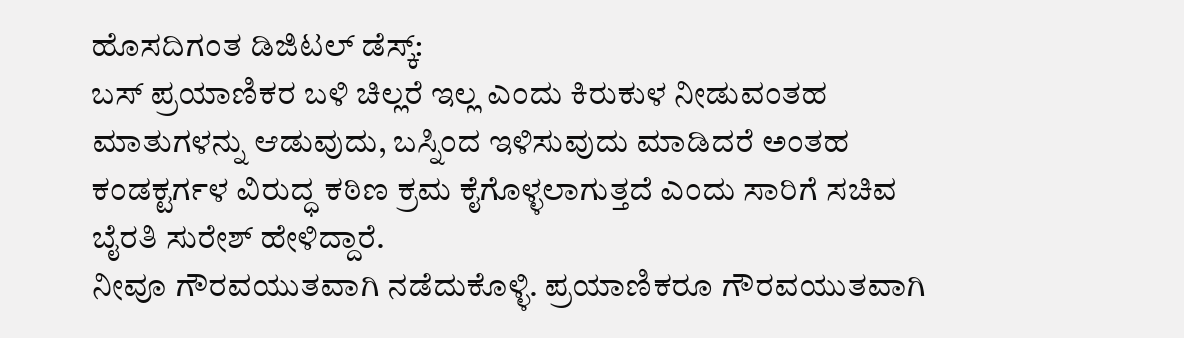ಹೊಸದಿಗಂತ ಡಿಜಿಟಲ್ ಡೆಸ್ಕ್:
ಬಸ್ ಪ್ರಯಾಣಿಕರ ಬಳಿ ಚಿಲ್ಲರೆ ಇಲ್ಲ ಎಂದು ಕಿರುಕುಳ ನೀಡುವಂತಹ ಮಾತುಗಳನ್ನು ಆಡುವುದು, ಬಸ್ನಿಂದ ಇಳಿಸುವುದು ಮಾಡಿದರೆ ಅಂತಹ ಕಂಡಕ್ಟರ್ಗಳ ವಿರುದ್ಧ ಕಠಿಣ ಕ್ರಮ ಕೈಗೊಳ್ಳಲಾಗುತ್ತದೆ ಎಂದು ಸಾರಿಗೆ ಸಚಿವ ಬೈರತಿ ಸುರೇಶ್ ಹೇಳಿದ್ದಾರೆ.
ನೀವೂ ಗೌರವಯುತವಾಗಿ ನಡೆದುಕೊಳ್ಳಿ. ಪ್ರಯಾಣಿಕರೂ ಗೌರವಯುತವಾಗಿ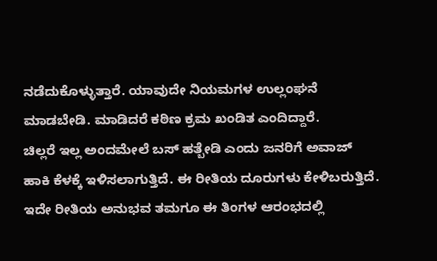ನಡೆದುಕೊಳ್ಳುತ್ತಾರೆ. ಯಾವುದೇ ನಿಯಮಗಳ ಉಲ್ಲಂಘನೆ ಮಾಡಬೇಡಿ. ಮಾಡಿದರೆ ಕಠಿಣ ಕ್ರಮ ಖಂಡಿತ ಎಂದಿದ್ದಾರೆ.
ಚಿಲ್ಲರೆ ಇಲ್ಲ ಅಂದಮೇಲೆ ಬಸ್ ಹತ್ಬೇಡಿ ಎಂದು ಜನರಿಗೆ ಅವಾಜ್ ಹಾಕಿ ಕೆಳಕ್ಕೆ ಇಳಿಸಲಾಗುತ್ತಿದೆ. ಈ ರೀತಿಯ ದೂರುಗಳು ಕೇಳಿಬರುತ್ತಿದೆ. ಇದೇ ರೀತಿಯ ಅನುಭವ ತಮಗೂ ಈ ತಿಂಗಳ ಆರಂಭದಲ್ಲಿ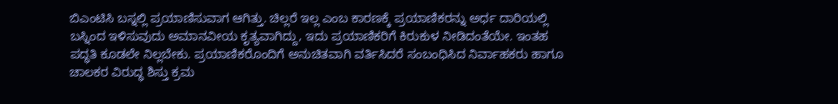ಬಿಎಂಟಿಸಿ ಬಸ್ನಲ್ಲಿ ಪ್ರಯಾಣಿಸುವಾಗ ಆಗಿತ್ತು. ಚಿಲ್ಲರೆ ಇಲ್ಲ ಎಂಬ ಕಾರಣಕ್ಕೆ ಪ್ರಯಾಣಿಕರನ್ನು ಅರ್ಧ ದಾರಿಯಲ್ಲಿ ಬಸ್ನಿಂದ ಇಳಿಸುವುದು ಅಮಾನವೀಯ ಕೃತ್ಯವಾಗಿದ್ದು, ಇದು ಪ್ರಯಾಣಿಕರಿಗೆ ಕಿರುಕುಳ ನೀಡಿದಂತೆಯೇ. ಇಂತಹ ಪದ್ಧತಿ ಕೂಡಲೇ ನಿಲ್ಲಬೇಕು. ಪ್ರಯಾಣಿಕರೊಂದಿಗೆ ಅನುಚಿತವಾಗಿ ವರ್ತಿಸಿದರೆ ಸಂಬಂಧಿಸಿದ ನಿರ್ವಾಹಕರು ಹಾಗೂ ಚಾಲಕರ ವಿರುದ್ಧ ಶಿಸ್ತು ಕ್ರಮ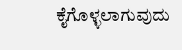ಕೈಗೊಳ್ಳಲಾಗುವುದು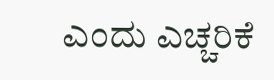ಎಂದು ಎಚ್ಚರಿಕೆ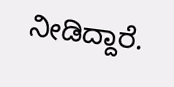ನೀಡಿದ್ದಾರೆ.